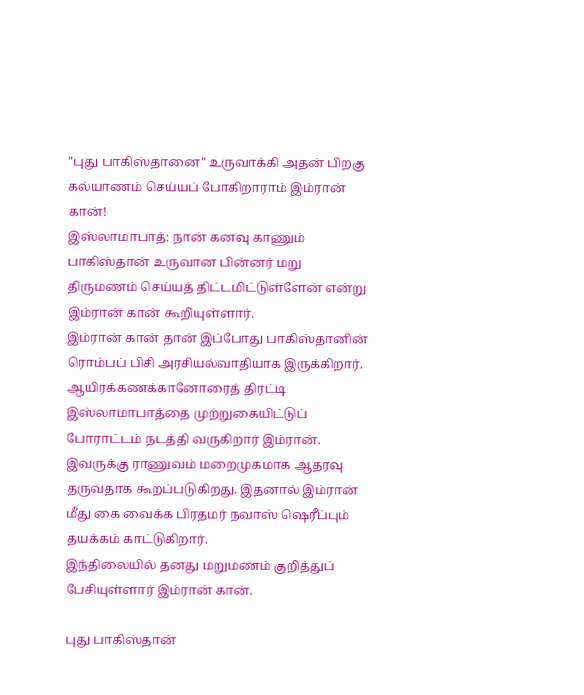"புது பாகிஸ்தானை" உருவாக்கி அதன் பிறகு கல்யாணம் செய்யப் போகிறாராம் இம்ரான் கான்!
இஸ்லாமாபாத்: நான் கனவு காணும் பாகிஸ்தான் உருவான பின்னர் மறு திருமணம் செய்யத் திட்டமிட்டுள்ளேன் என்று இம்ரான் கான் கூறியுள்ளார்.
இம்ரான் கான் தான் இப்போது பாகிஸ்தானின் ரொம்பப் பிசி அரசியல்வாதியாக இருக்கிறார். ஆயிரக்கணக்கானோரைத் திரட்டி இஸ்லாமாபாத்தை முற்றுகையிட்டுப் போராட்டம் நடத்தி வருகிறார் இம்ரான்.
இவருக்கு ராணுவம் மறைமுகமாக ஆதரவு தருவதாக கூறப்படுகிறது. இதனால் இம்ரான் மீது கை வைக்க பிரதமர் நவாஸ் ஷெரீப்பும் தயக்கம் காட்டுகிறார்.
இந்திலையில் தனது மறுமணம் குறித்துப் பேசியுள்ளார் இம்ரான் கான்.

புது பாகிஸ்தான்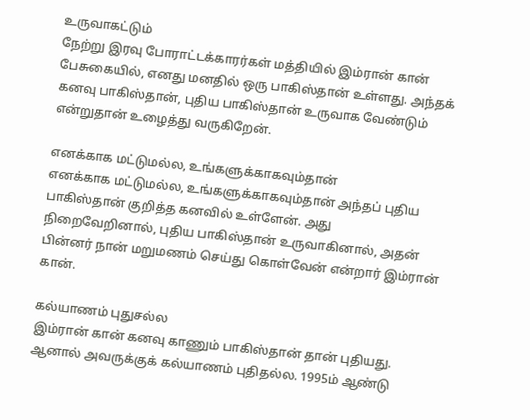உருவாகட்டும்
நேற்று இரவு போராட்டக்காரர்கள் மத்தியில் இம்ரான் கான் பேசுகையில், எனது மனதில் ஒரு பாகிஸ்தான் உள்ளது. அந்தக் கனவு பாகிஸ்தான், புதிய பாகிஸ்தான் உருவாக வேண்டும் என்றுதான் உழைத்து வருகிறேன்.

எனக்காக மட்டுமல்ல, உங்களுக்காகவும்தான்
எனக்காக மட்டுமல்ல, உங்களுக்காகவும்தான் அந்தப் புதிய பாகிஸ்தான் குறித்த கனவில் உள்ளேன். அது நிறைவேறினால், புதிய பாகிஸ்தான் உருவாகினால், அதன் பின்னர் நான் மறுமணம் செய்து கொள்வேன் என்றார் இம்ரான் கான்.

கல்யாணம் புதுசல்ல
இம்ரான் கான் கனவு காணும் பாகிஸ்தான் தான் புதியது. ஆனால் அவருக்குக் கல்யாணம் புதிதல்ல. 1995ம் ஆண்டு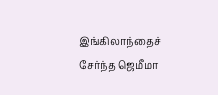இங்கிலாந்தைச் சேர்ந்த ஜெமீமா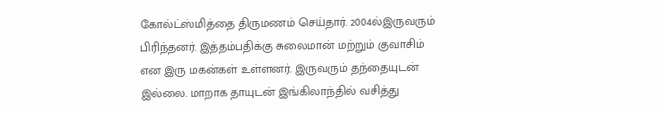கோல்ட்ஸ்மித்தை திருமணம் செய்தார். 2004ல்இருவரும் பிரிந்தனர். இத்தம்பதிக்கு சுலைமான் மற்றும் குவாசிம் என இரு மகன்கள் உள்ளனர். இருவரும் தந்தையுடன் இல்லை. மாறாக தாயுடன் இங்கிலாந்தில் வசித்து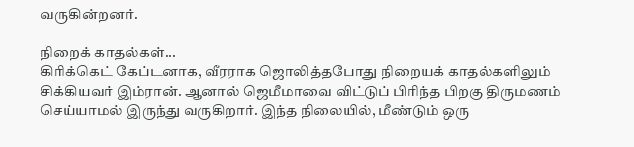வருகின்றனர்.

நிறைக் காதல்கள்...
கிரிக்கெட் கேப்டனாக, வீரராக ஜொலித்தபோது நிறையக் காதல்களிலும் சிக்கியவர் இம்ரான். ஆனால் ஜெமீமாவை விட்டுப் பிரிந்த பிறகு திருமணம் செய்யாமல் இருந்து வருகிறார். இந்த நிலையில், மீண்டும் ஒரு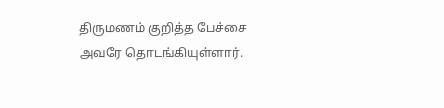திருமணம் குறித்த பேச்சை அவரே தொடங்கியுள்ளார்.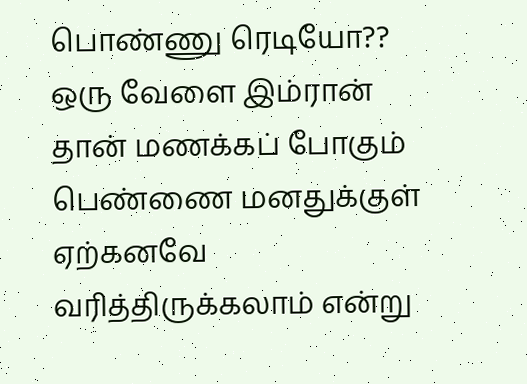பொண்ணு ரெடியோ??
ஒரு வேளை இம்ரான் தான் மணக்கப் போகும் பெண்ணை மனதுக்குள் ஏற்கனவே வரித்திருக்கலாம் என்று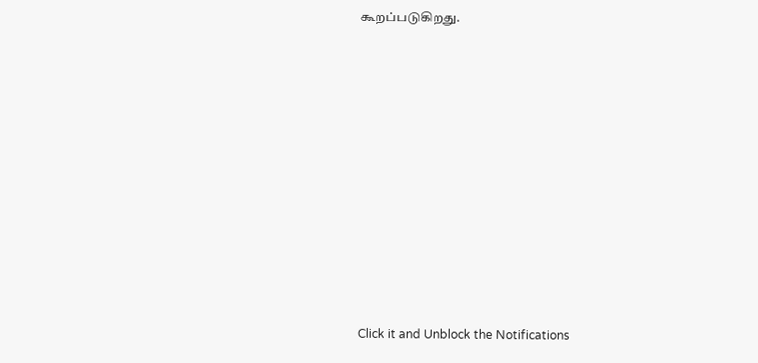கூறப்படுகிறது.












Click it and Unblock the Notifications